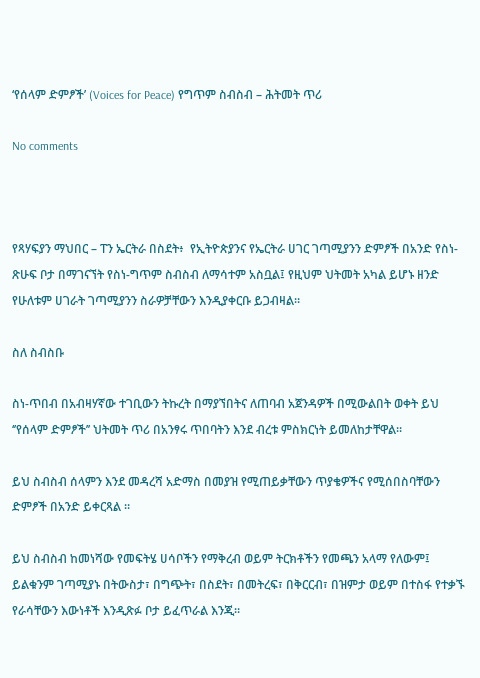‘የሰላም ድምፆች’ (Voices for Peace) የግጥም ስብስብ – ሕትመት ጥሪ

No comments



የጻሃፍያን ማህበር – ፐን ኤርትራ በስደት፥  የኢትዮጵያንና የኤርትራ ሀገር ገጣሚያንን ድምፆች በአንድ የስነ-ጽሁፍ ቦታ በማገናኘት የስነ-ግጥም ስብስብ ለማሳተም አስቧል፤ የዚህም ህትመት አካል ይሆኑ ዘንድ የሁለቱም ሀገራት ገጣሚያንን ስራዎቻቸውን እንዲያቀርቡ ይጋብዛል።

ስለ ስብስቡ

ስነ-ጥበብ በአብዛሃኛው ተገቢውን ትኩረት በማያኘበትና ለጠባብ አጀንዳዎች በሚውልበት ወቀት ይህ ‘’የሰላም ድምፆች’’ ህትመት ጥሪ በአንፃሩ ጥበባትን እንደ ብረቱ ምስክርነት ይመለከታቸዋል።

ይህ ስብስብ ሰላምን እንደ መዳረሻ አድማስ በመያዝ የሚጠይቃቸውን ጥያቄዎችና የሚሰበስባቸውን ድምፆች በአንድ ይቀርጻል ።

ይህ ስብስብ ከመነሻው የመፍትሄ ሀሳቦችን የማቅረብ ወይም ትርክቶችን የመጫን አላማ የለውም፤ ይልቁንም ገጣሚያኑ በትውስታ፣ በግጭት፣ በስደት፣ በመትረፍ፣ በቅርርብ፣ በዝምታ ወይም በተስፋ የተቃኙ የራሳቸውን እውነቶች እንዲጽፉ ቦታ ይፈጥራል እንጂ።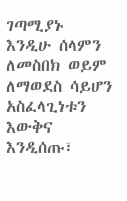ገጣሚያኑ እንዲሁ ሰላምን ለመስበክ ወይም ለማወደስ ሳይሆን አስፈላጊነቱን እውቅና እንዲሰጡ፣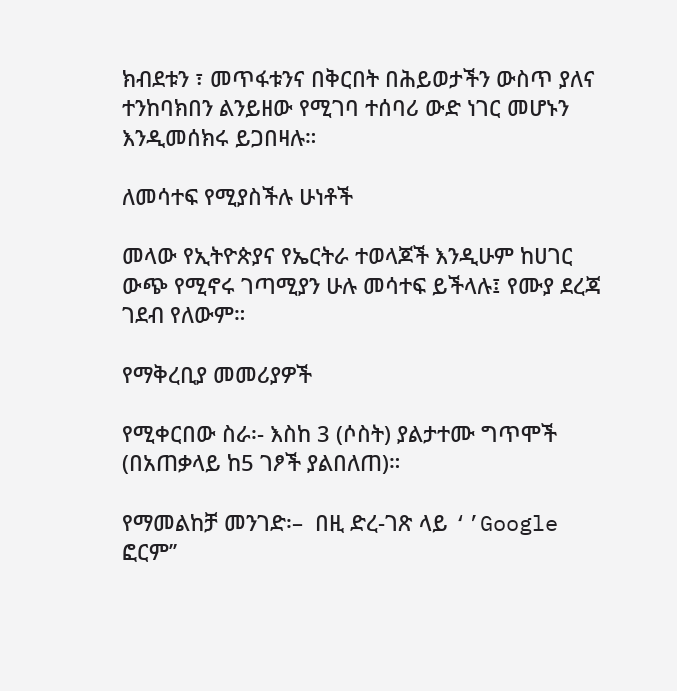ክብደቱን ፣ መጥፋቱንና በቅርበት በሕይወታችን ውስጥ ያለና ተንከባክበን ልንይዘው የሚገባ ተሰባሪ ውድ ነገር መሆኑን እንዲመሰክሩ ይጋበዛሉ።

ለመሳተፍ የሚያስችሉ ሁነቶች

መላው የኢትዮጵያና የኤርትራ ተወላጆች እንዲሁም ከሀገር ውጭ የሚኖሩ ገጣሚያን ሁሉ መሳተፍ ይችላሉ፤ የሙያ ደረጃ ገደብ የለውም።

የማቅረቢያ መመሪያዎች

የሚቀርበው ስራ፡- እስከ 3 (ሶስት) ያልታተሙ ግጥሞች (በአጠቃላይ ከ5 ገፆች ያልበለጠ)።

የማመልከቻ መንገድ፡–  በዚ ድረ-ገጽ ላይ ‘’Google ፎርም’’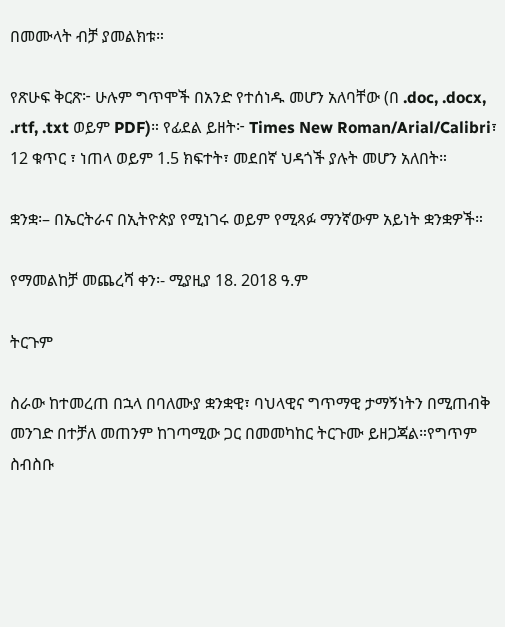በመሙላት ብቻ ያመልክቱ።

የጽሁፍ ቅርጽ፦ ሁሉም ግጥሞች በአንድ የተሰነዱ መሆን አለባቸው (በ .doc, .docx, .rtf, .txt ወይም PDF)። የፊደል ይዘት፦ Times New Roman/Arial/Calibri፣ 12 ቁጥር ፣ ነጠላ ወይም 1.5 ክፍተት፣ መደበኛ ህዳጎች ያሉት መሆን አለበት።

ቋንቋ፡– በኤርትራና በኢትዮጵያ የሚነገሩ ወይም የሚጻፉ ማንኛውም አይነት ቋንቋዎች።

የማመልከቻ መጨረሻ ቀን፡- ሚያዚያ 18. 2018 ዓ.ም

ትርጉም

ስራው ከተመረጠ በኋላ በባለሙያ ቋንቋዊ፣ ባህላዊና ግጥማዊ ታማኝነትን በሚጠብቅ መንገድ በተቻለ መጠንም ከገጣሚው ጋር በመመካከር ትርጉሙ ይዘጋጃል።የግጥም ስብስቡ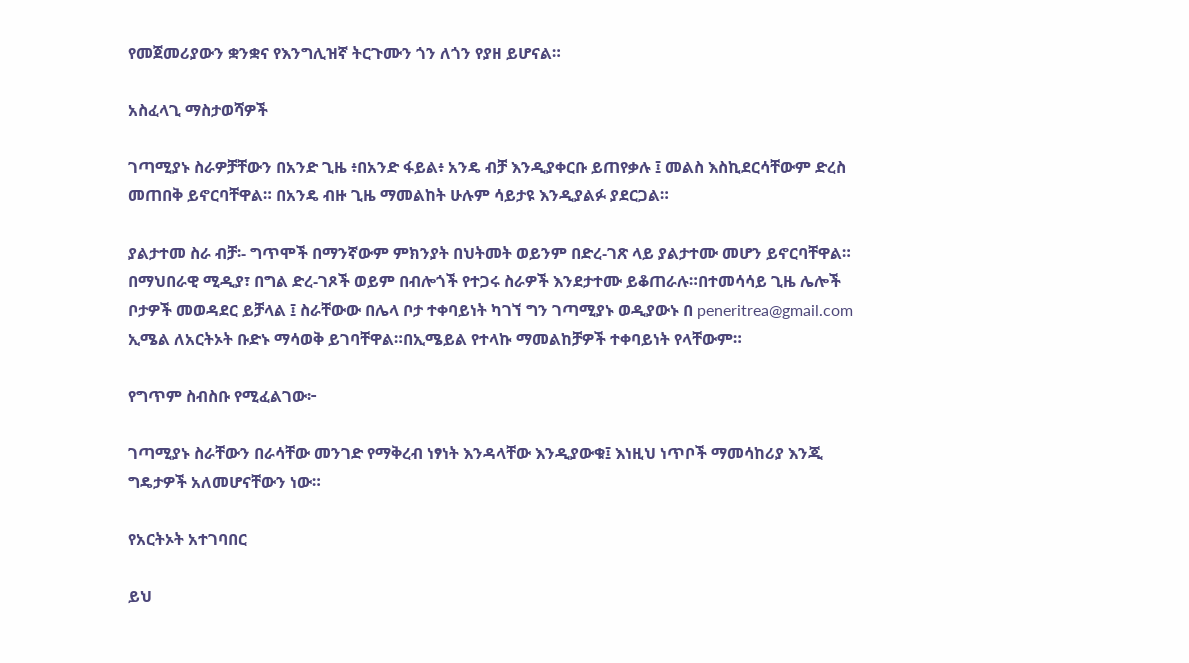የመጀመሪያውን ቋንቋና የእንግሊዝኛ ትርጉሙን ጎን ለጎን የያዘ ይሆናል።

አስፈላጊ ማስታወሻዎች

ገጣሚያኑ ስራዎቻቸውን በአንድ ጊዜ ፥በአንድ ፋይል፥ አንዴ ብቻ እንዲያቀርቡ ይጠየቃሉ ፤ መልስ እስኪደርሳቸውም ድረስ መጠበቅ ይኖርባቸዋል። በአንዴ ብዙ ጊዜ ማመልከት ሁሉም ሳይታዩ እንዲያልፉ ያደርጋል።

ያልታተመ ስራ ብቻ፡- ግጥሞች በማንኛውም ምክንያት በህትመት ወይንም በድረ-ገጽ ላይ ያልታተሙ መሆን ይኖርባቸዋል። በማህበራዊ ሚዲያ፣ በግል ድረ-ገጾች ወይም በብሎጎች የተጋሩ ስራዎች እንደታተሙ ይቆጠራሉ።በተመሳሳይ ጊዜ ሌሎች ቦታዎች መወዳደር ይቻላል ፤ ስራቸውው በሌላ ቦታ ተቀባይነት ካገኘ ግን ገጣሚያኑ ወዲያውኑ በ peneritrea@gmail.com ኢሜል ለአርትኦት ቡድኑ ማሳወቅ ይገባቸዋል።በኢሜይል የተላኩ ማመልከቻዎች ተቀባይነት የላቸውም።

የግጥም ስብስቡ የሚፈልገው፦

ገጣሚያኑ ስራቸውን በራሳቸው መንገድ የማቅረብ ነፃነት እንዳላቸው እንዲያውቁ፤ እነዚህ ነጥቦች ማመሳከሪያ እንጂ ግዴታዎች አለመሆናቸውን ነው።

የአርትኦት አተገባበር

ይህ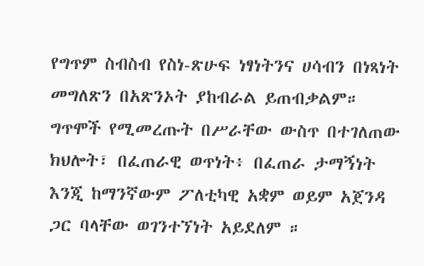የግጥም ስብስብ የስነ-ጽሁፍ ነፃነትንና ሀሳብን በነጻነት መግለጽን በአጽንኦት ያከብራል ይጠብቃልም። ግጥሞች የሚመረጡት በሥራቸው ውስጥ በተገለጠው ክህሎት፣ በፈጠራዊ ወጥነት፥ በፈጠራ ታማኝነት እንጂ ከማንኛውም ፖለቲካዊ አቋም ወይም አጀንዳ ጋር ባላቸው ወገንተኘነት አይደለም ።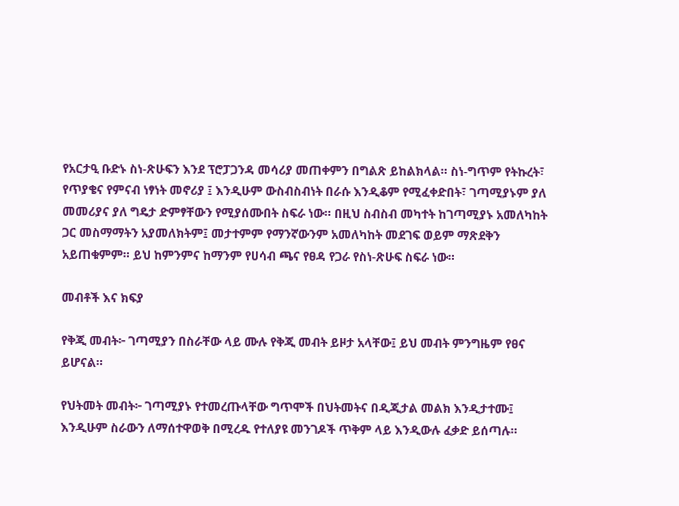የአርታዒ ቡድኑ ስነ-ጽሁፍን እንደ ፕሮፓጋንዳ መሳሪያ መጠቀምን በግልጽ ይከልክላል። ስነ-ግጥም የትኩረት፣ የጥያቄና የምናብ ነፃነት መኖሪያ ፤ እንዲሁም ውስብስብነት በራሱ እንዲቆም የሚፈቀድበት፣ ገጣሚያኑም ያለ መመሪያና ያለ ግዴታ ድምፃቸውን የሚያሰሙበት ስፍራ ነው። በዚህ ስብስብ መካተት ከገጣሚያኑ አመለካከት ጋር መስማማትን አያመለክትም፤ መታተምም የማንኛውንም አመለካከት መደገፍ ወይም ማጽደቅን አይጠቁምም። ይህ ከምንምና ከማንም የሀሳብ ጫና የፀዳ የጋራ የስነ-ጽሁፍ ስፍራ ነው።

መብቶች እና ክፍያ

የቅጂ መብት፦ ገጣሚያን በስራቸው ላይ ሙሉ የቅጂ መብት ይዞታ አላቸው፤ ይህ መብት ምንግዜም የፀና ይሆናል።

የህትመት መብት፦ ገጣሚያኑ የተመረጡላቸው ግጥሞች በህትመትና በዲጂታል መልክ እንዲታተሙ፤ እንዲሁም ስራውን ለማሰተዋወቅ በሚረዱ የተለያዩ መንገዶች ጥቅም ላይ እንዲውሉ ፈቃድ ይሰጣሉ።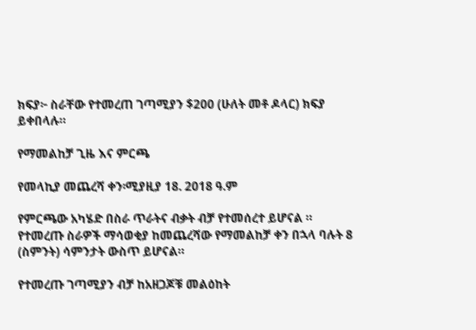ክፍያ፦ ስራቸው የተመረጠ ገጣሚያን $200 (ሁለት መቶ ዶላር) ክፍያ ይቀበላሉ።

የማመልከቻ ጊዜ እና ምርጫ

የመላኪያ መጨረሻ ቀን፡ሚያዚያ 18. 2018 ዓ.ም

የምርጫው አካሄድ በስራ ጥራትና ብቃት ብቻ የተመሰረተ ይሆናል ። የተመረጡ ስራዎች ማሳወቂያ ከመጨረሻው የማመልከቻ ቀን በኋላ ባሉት 8 (ስምንት) ሳምንታት ውስጥ ይሆናል።

የተመረጡ ገጣሚያን ብቻ ከአዘጋጆቹ መልዕከት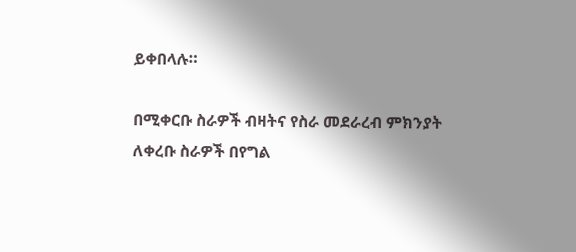ይቀበላሉ።

በሚቀርቡ ስራዎች ብዛትና የስራ መደራረብ ምክንያት ለቀረቡ ስራዎች በየግል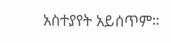አስተያየት አይሰጥም።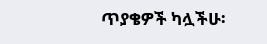ጥያቄዎች ካሏችሁ፡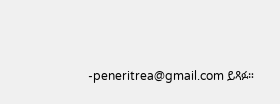-peneritrea@gmail.com ይጻፉ።